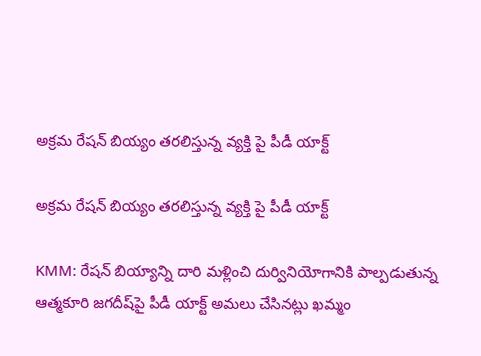అక్రమ రేషన్ బియ్యం తరలిస్తున్న వ్యక్తి పై పీడీ యాక్ట్

అక్రమ రేషన్ బియ్యం తరలిస్తున్న వ్యక్తి పై పీడీ యాక్ట్

KMM: రేషన్‌ బియ్యాన్ని దారి మళ్లించి దుర్వినియోగానికి పాల్పడుతున్న ఆత్మకూరి జగదీష్‌పై పీడీ యాక్ట్ అమలు చేసినట్లు ఖమ్మం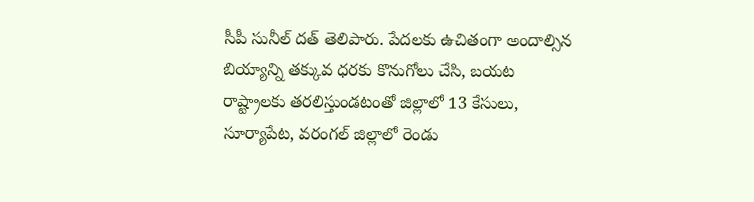సీపీ సునీల్ దత్ తెలిపారు. పేదలకు ఉచితంగా అందాల్సిన బియ్యాన్ని తక్కువ ధరకు కొనుగోలు చేసి, బయట రాష్ట్రాలకు తరలిస్తుండటంతో జిల్లాలో 13 కేసులు, సూర్యాపేట, వరంగల్ జిల్లాలో రెండు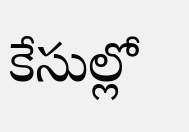కేసుల్లో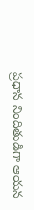ప్రధాన నిందితుడిగా ఆయన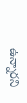ఉన్నారని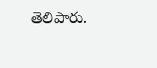తెలిపారు.